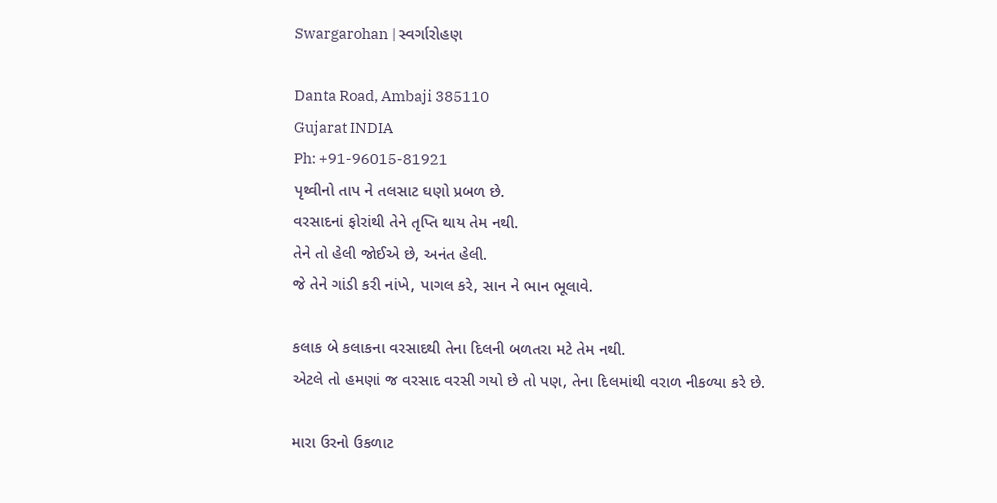Swargarohan | સ્વર્ગારોહણ

Danta Road, Ambaji 385110
Gujarat INDIA
Ph: +91-96015-81921
પૃથ્વીનો તાપ ને તલસાટ ઘણો પ્રબળ છે.
વરસાદનાં ફોરાંથી તેને તૃપ્તિ થાય તેમ નથી.
તેને તો હેલી જોઈએ છે, અનંત હેલી.
જે તેને ગાંડી કરી નાંખે, પાગલ કરે, સાન ને ભાન ભૂલાવે.

કલાક બે કલાકના વરસાદથી તેના દિલની બળતરા મટે તેમ નથી.
એટલે તો હમણાં જ વરસાદ વરસી ગયો છે તો પણ, તેના દિલમાંથી વરાળ નીકળ્યા કરે છે.

મારા ઉરનો ઉકળાટ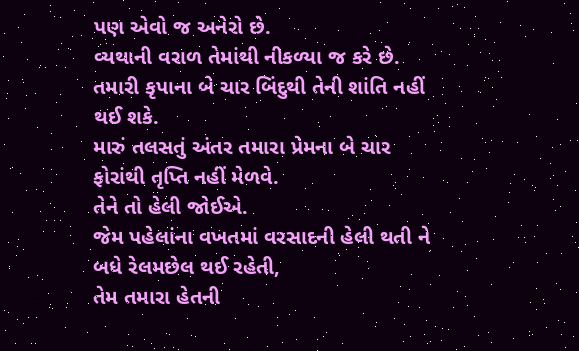પણ એવો જ અનેરો છે.
વ્યથાની વરાળ તેમાંથી નીકળ્યા જ કરે છે.
તમારી કૃપાના બે ચાર બિંદુથી તેની શાંતિ નહીં થઈ શકે.
મારું તલસતું અંતર તમારા પ્રેમના બે ચાર ફોરાંથી તૃપ્તિ નહીં મેળવે.
તેને તો હેલી જોઈએ.
જેમ પહેલાંના વખતમાં વરસાદની હેલી થતી ને બધે રેલમછેલ થઈ રહેતી,
તેમ તમારા હેતની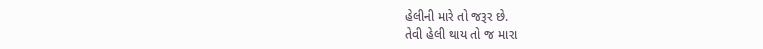હેલીની મારે તો જરૂર છે.
તેવી હેલી થાય તો જ મારા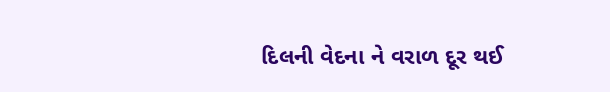દિલની વેદના ને વરાળ દૂર થઈ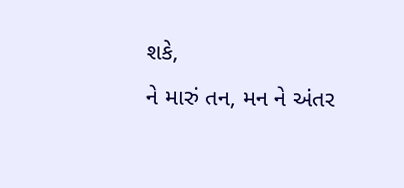શકે,
ને મારું તન, મન ને અંતર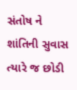સંતોષ ને શાંતિની સુવાસ ત્યારે જ છોડી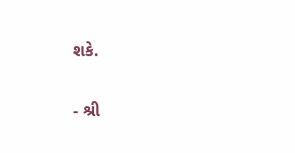શકે.

- શ્રી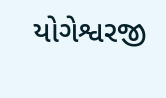યોગેશ્વરજી